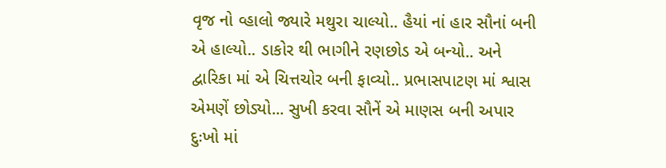વૃજ નો વ્હાલો જ્યારે મથુરા ચાલ્યો.. હૈયાં નાં હાર સૌનાં બની એ હાલ્યો.. ડાકોર થી ભાગીને રણછોડ એ બન્યો.. અને દ્વારિકા માં એ ચિત્તચોર બની ફાવ્યો.. પ્રભાસપાટણ માં શ્વાસ એમણેં છોડ્યો... સુખી કરવા સૌનેં એ માણસ બની અપાર દુઃખો માં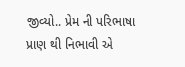જીવ્યો.. પ્રેમ ની પરિભાષા પ્રાણ થી નિભાવી એ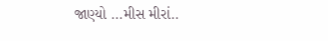જાણ્યો ...મીસ મીરાં..